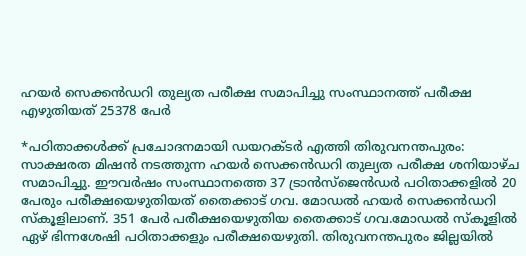ഹയർ സെക്കൻഡറി തുല്യത പരീക്ഷ സമാപിച്ചു സംസ്ഥാനത്ത് പരീക്ഷ എഴുതിയത് 25378 പേർ

*പഠിതാക്കൾക്ക് പ്രചോദനമായി ഡയറക്ടർ എത്തി തിരുവനന്തപുരം: സാക്ഷരത മിഷൻ നടത്തുന്ന ഹയർ സെക്കൻഡറി തുല്യത പരീക്ഷ ശനിയാഴ്ച സമാപിച്ചു. ഈവർഷം സംസ്ഥാനത്തെ 37 ട്രാൻസ്ജെൻഡർ പഠിതാക്കളിൽ 20 പേരും പരീക്ഷയെഴുതിയത് തൈക്കാട് ഗവ. മോഡൽ ഹയർ സെക്കൻഡറി സ്കൂളിലാണ്. 351 പേർ പരീക്ഷയെഴുതിയ തൈക്കാട് ഗവ.മോഡൽ സ്കൂളിൽ ഏഴ് ഭിന്നശേഷി പഠിതാക്കളും പരീക്ഷയെഴുതി. തിരുവനന്തപുരം ജില്ലയിൽ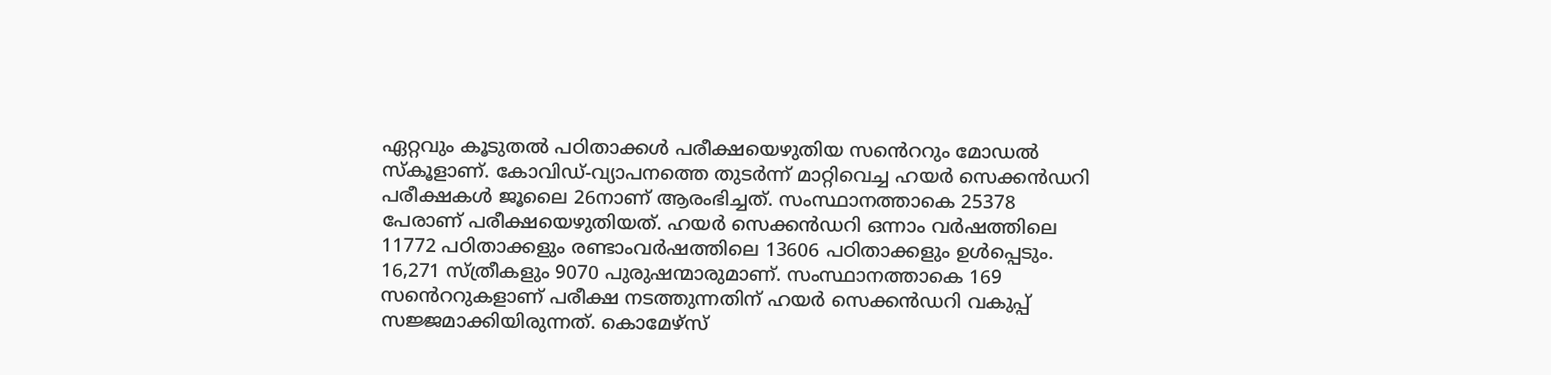ഏറ്റവും കൂടുതൽ പഠിതാക്കൾ പരീക്ഷയെഴുതിയ സൻെററും മോഡൽ സ്കൂളാണ്. കോവിഡ്-വ്യാപനത്തെ തുടർന്ന് മാറ്റിവെച്ച ഹയർ സെക്കൻഡറി പരീക്ഷകൾ ജൂലൈ 26നാണ് ആരംഭിച്ചത്. സംസ്ഥാനത്താകെ 25378 പേരാണ് പരീക്ഷയെഴുതിയത്. ഹയർ സെക്കൻഡറി ഒന്നാം വർഷത്തിലെ 11772 പഠിതാക്കളും രണ്ടാംവർഷത്തിലെ 13606 പഠിതാക്കളും ഉൾപ്പെടും. 16,271 സ്ത്രീകളും 9070 പുരുഷന്മാരുമാണ്. സംസ്ഥാനത്താകെ 169 സൻെററുകളാണ് പരീക്ഷ നടത്തുന്നതിന് ഹയർ സെക്കൻഡറി വകുപ്പ് സജ്ജമാക്കിയിരുന്നത്. കൊമേഴ്സ്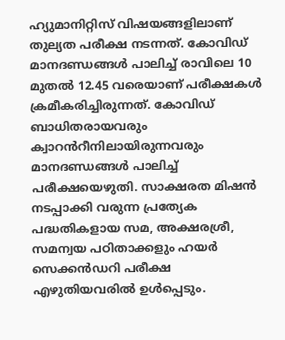ഹ്യുമാനിറ്റിസ് വിഷയങ്ങളിലാണ് തുല്യത പരീക്ഷ നടന്നത്. കോവിഡ് മാനദണ്ഡങ്ങൾ പാലിച്ച് രാവിലെ 10 മുതൽ 12.45 വരെയാണ് പരീക്ഷകൾ ക്രമീകരിച്ചിരുന്നത്. കോവിഡ് ബാധിതരായവരും ക്വാറൻറീനിലായിരുന്നവരും മാനദണ്ഡങ്ങൾ പാലിച്ച് പരീക്ഷയെഴുതി. സാക്ഷരത മിഷൻ നടപ്പാക്കി വരുന്ന പ്രത്യേക പദ്ധതികളായ സമ, അക്ഷരശ്രീ, സമന്വയ പഠിതാക്കളും ഹയർ സെക്കൻഡറി പരീക്ഷ എഴുതിയവരിൽ ഉൾപ്പെടും.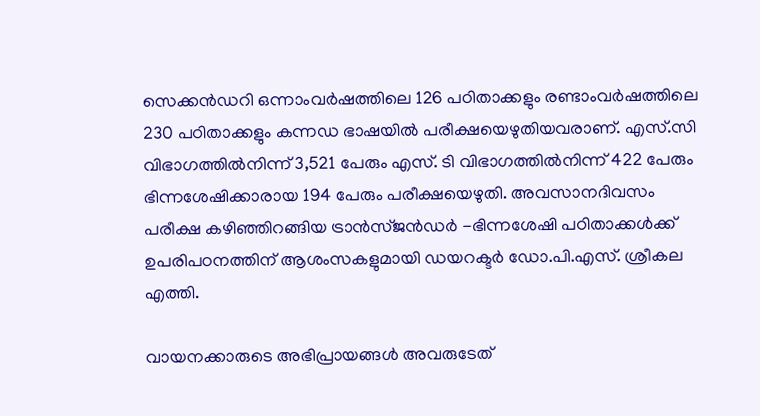സെക്കൻഡറി ഒന്നാംവർഷത്തിലെ 126 പഠിതാക്കളും രണ്ടാംവർഷത്തിലെ 230 പഠിതാക്കളും കന്നഡ ഭാഷയിൽ പരീക്ഷയെഴുതിയവരാണ്. എസ്.സി വിഭാഗത്തിൽനിന്ന് 3,521 പേരും എസ്. ടി വിഭാഗത്തിൽനിന്ന് 422 പേരും ഭിന്നശേഷിക്കാരായ 194 പേരും പരീക്ഷയെഴുതി. അവസാനദിവസം പരീക്ഷ കഴിഞ്ഞിറങ്ങിയ ട്രാൻസ്ജൻഡർ -ഭിന്നശേഷി പഠിതാക്കൾക്ക് ഉപരിപഠനത്തിന് ആശംസകളുമായി ഡയറക്ടർ ഡോ.പി.എസ്. ശ്രീകല എത്തി.

വായനക്കാരുടെ അഭിപ്രായങ്ങള്‍ അവരുടേത്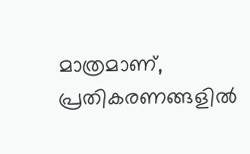മാത്രമാണ്, പ്രതികരണങ്ങളിൽ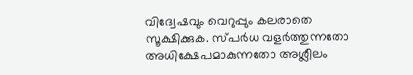വിദ്വേഷവും വെറുപ്പും കലരാതെ സൂക്ഷിക്കുക. സ്പർധ വളർത്തുന്നതോ അധിക്ഷേപമാകുന്നതോ അശ്ലീലം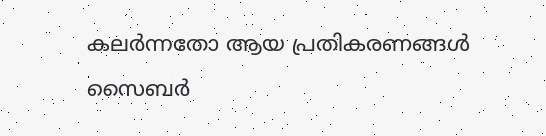കലർന്നതോ ആയ പ്രതികരണങ്ങൾ സൈബർ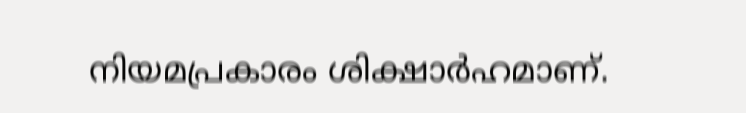നിയമപ്രകാരം ശിക്ഷാർഹമാണ്.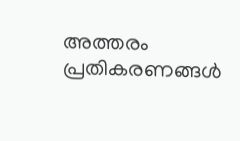അത്തരം പ്രതികരണങ്ങൾ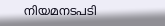നിയമനടപടി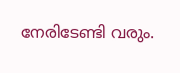നേരിടേണ്ടി വരും.